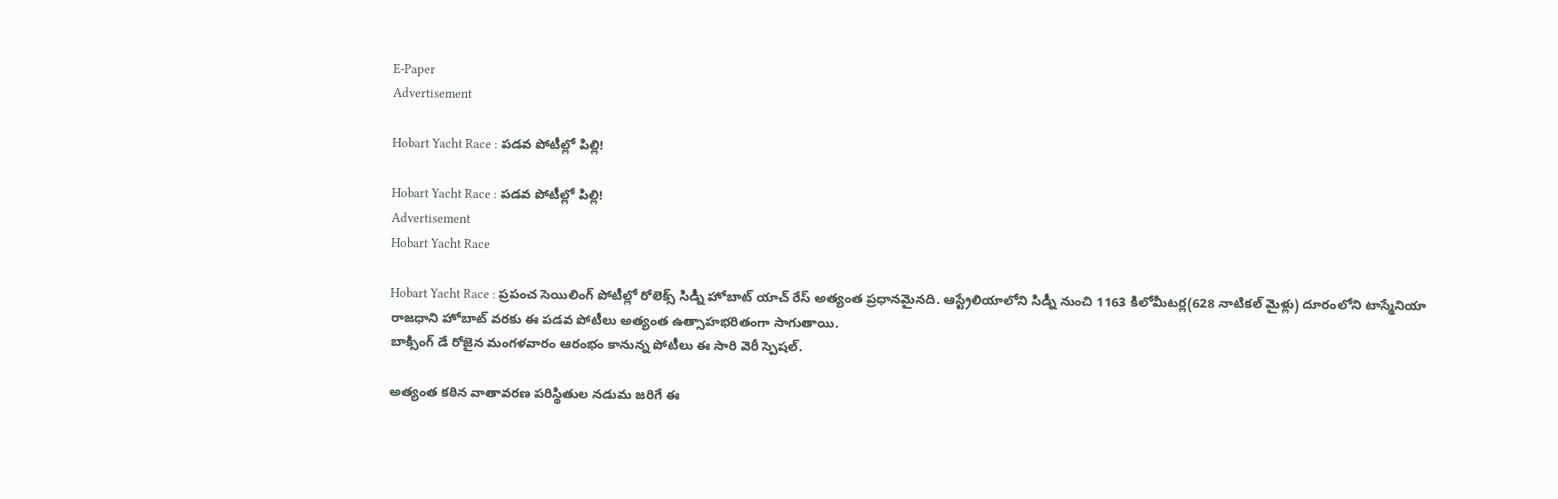E-Paper
Advertisement

Hobart Yacht Race : పడవ పోటీల్లో పిల్లి!

Hobart Yacht Race : పడవ పోటీల్లో పిల్లి!
Advertisement
Hobart Yacht Race

Hobart Yacht Race : ప్రపంచ సెయిలింగ్ పోటీల్లో రోలెక్స్ సిడ్నీ హోబాట్ యాచ్ రేస్ అత్యంత ప్రధానమైనది. ఆస్ట్రేలియాలోని సిడ్నీ నుంచి 1163 కిలోమీటర్ల(628 నాటికల్ మైళ్లు) దూరంలోని టాస్మేనియా రాజధాని హోబాట్ వరకు ఈ పడవ పోటీలు అత్యంత ఉత్సాహభరితంగా సాగుతాయి.
బాక్సింగ్ డే రోజైన మంగళవారం ఆరంభం కానున్న పోటీలు ఈ సారి వెరీ స్పెషల్.

అత్యంత కఠిన వాతావరణ పరిస్థితుల నడుమ జరిగే ఈ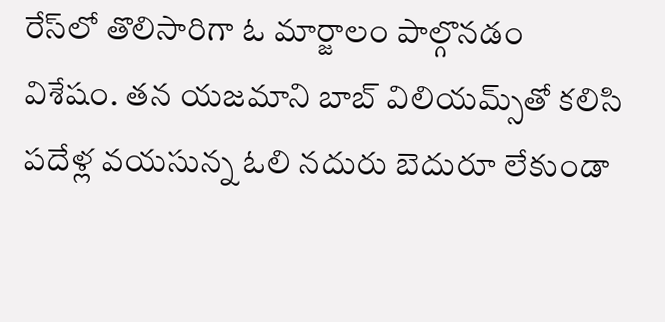రేస్‌లో తొలిసారిగా ఓ మార్జాలం పాల్గొనడం విశేషం. తన యజమాని బాబ్ విలియమ్స్‌తో కలిసి పదేళ్ల వయసున్న ఓలి నదురు బెదురూ లేకుండా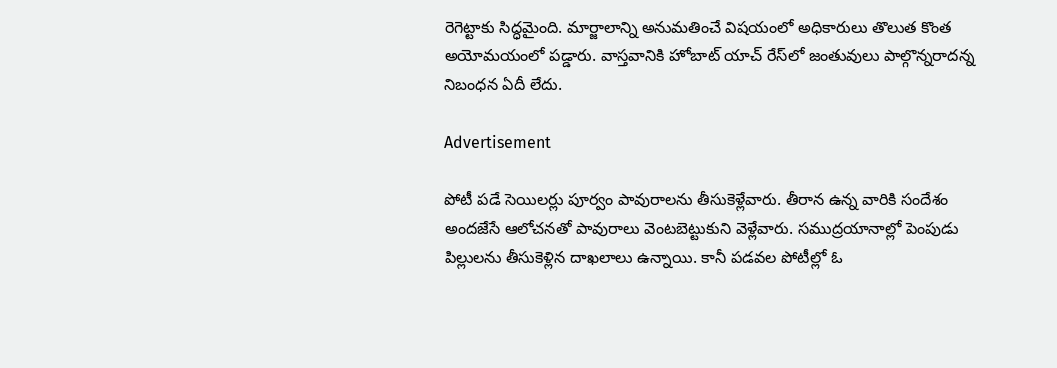రెగెట్టాకు సిద్ధమైంది. మార్జాలాన్ని అనుమతించే విషయంలో అధికారులు తొలుత కొంత అయోమయంలో పడ్డారు. వాస్తవానికి హోబాట్ యాచ్ రేస్‌లో జంతువులు పాల్గొన్నరాదన్న నిబంధన ఏదీ లేదు.

Advertisement

పోటీ పడే సెయిలర్లు పూర్వం పావురాలను తీసుకెళ్లేవారు. తీరాన ఉన్న వారికి సందేశం అందజేసే ఆలోచనతో పావురాలు వెంటబెట్టుకుని వెళ్లేవారు. సముద్రయానాల్లో పెంపుడు పిల్లులను తీసుకెళ్లిన దాఖలాలు ఉన్నాయి. కానీ పడవల పోటీల్లో ఓ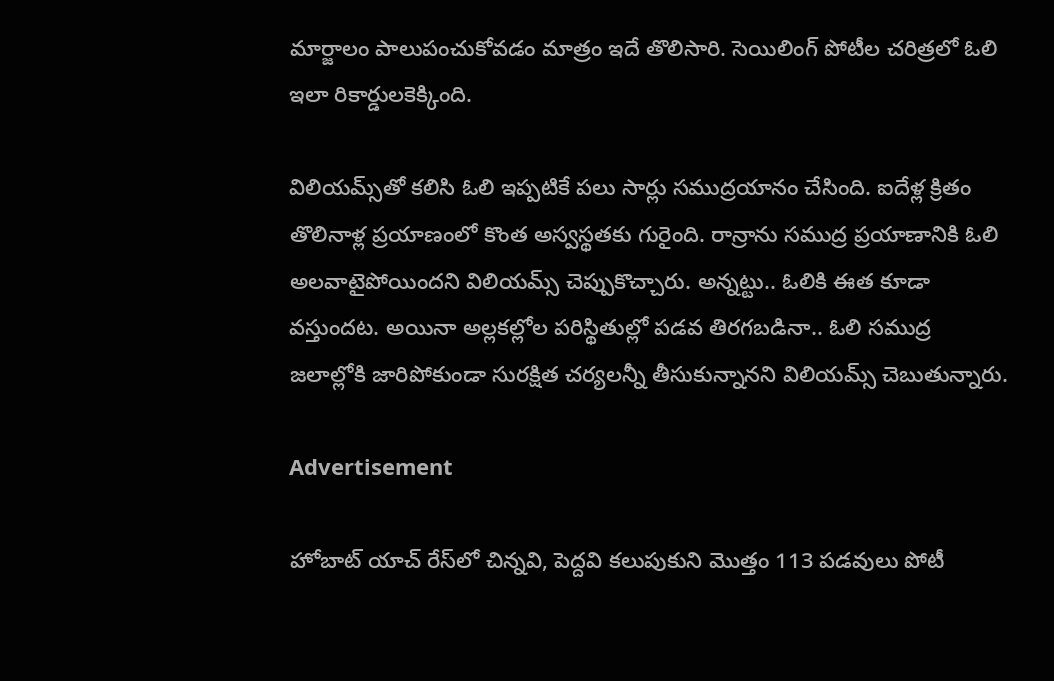మార్జాలం పాలుపంచుకోవడం మాత్రం ఇదే తొలిసారి. సెయిలింగ్ పోటీల చరిత్రలో ఓలి ఇలా రికార్డులకెక్కింది.

విలియమ్స్‌తో కలిసి ఓలి ఇప్పటికే పలు సార్లు సముద్రయానం చేసింది. ఐదేళ్ల క్రితం తొలినాళ్ల ప్రయాణంలో కొంత అస్వస్థతకు గురైంది. రాన్రాను సముద్ర ప్రయాణానికి ఓలి అలవాటైపోయిందని విలియమ్స్ చెప్పుకొచ్చారు. అన్నట్టు.. ఓలికి ఈత కూడా వస్తుందట. అయినా అల్లకల్లోల పరిస్థితుల్లో పడవ తిరగబడినా.. ఓలి సముద్ర జలాల్లోకి జారిపోకుండా సురక్షిత చర్యలన్నీ తీసుకున్నానని విలియమ్స్ చెబుతున్నారు.

Advertisement

హోబాట్ యాచ్ రేస్‌లో చిన్నవి, పెద్దవి కలుపుకుని మొత్తం 113 పడవులు పోటీ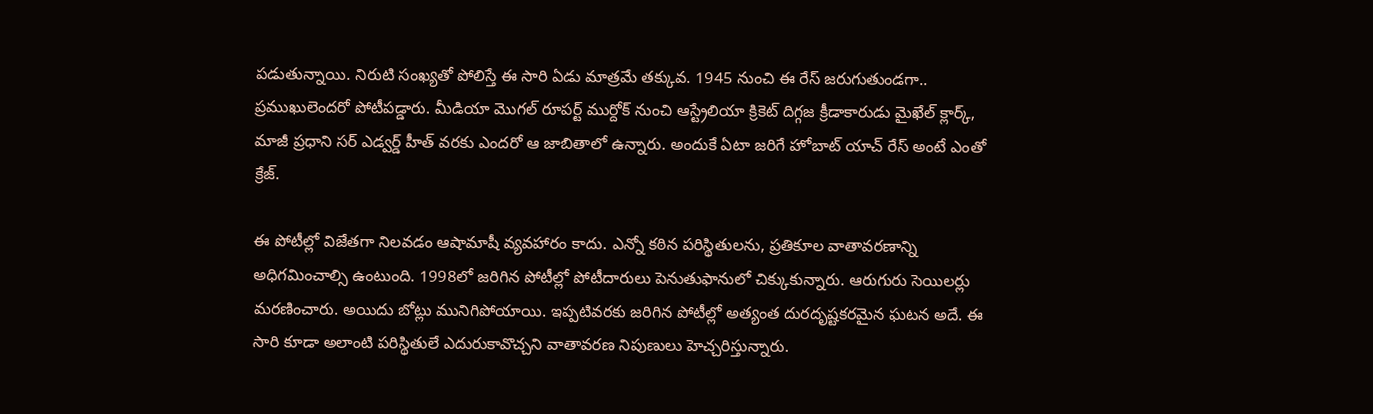పడుతున్నాయి. నిరుటి సంఖ్యతో పోలిస్తే ఈ సారి ఏడు మాత్రమే తక్కువ. 1945 నుంచి ఈ రేస్ జరుగుతుండగా.. ప్రముఖులెందరో పోటీపడ్డారు. మీడియా మొగల్ రూపర్ట్ ముర్దోక్ నుంచి ఆస్ట్రేలియా క్రికెట్ దిగ్గజ క్రీడాకారుడు మైఖేల్ క్లార్క్, మాజీ ప్రధాని సర్ ఎడ్వర్డ్ హీత్ వరకు ఎందరో ఆ జాబితాలో ఉన్నారు. అందుకే ఏటా జరిగే హోబాట్ యాచ్ రేస్ అంటే ఎంతో క్రేజ్.

ఈ పోటీల్లో విజేతగా నిలవడం ఆషామాషీ వ్యవహారం కాదు. ఎన్నో కఠిన పరిస్థితులను, ప్రతికూల వాతావరణాన్ని అధిగమించాల్సి ఉంటుంది. 1998లో జరిగిన పోటీల్లో పోటీదారులు పెనుతుఫానులో చిక్కుకున్నారు. ఆరుగురు సెయిలర్లు మరణించారు. అయిదు బోట్లు మునిగిపోయాయి. ఇప్పటివరకు జరిగిన పోటీల్లో అత్యంత దురదృష్టకరమైన ఘటన అదే. ఈ సారి కూడా అలాంటి పరిస్థితులే ఎదురుకావొచ్చని వాతావరణ నిపుణులు హెచ్చరిస్తున్నారు.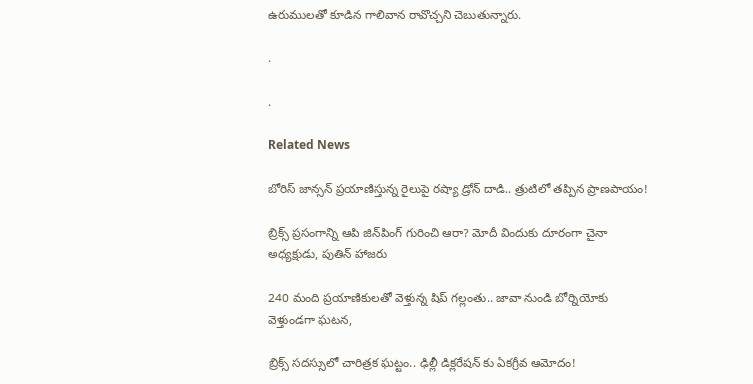ఉరుములతో కూడిన గాలివాన రావొచ్చని చెబుతున్నారు.

.

.

Related News

బోరిస్ జాన్సన్ ప్రయాణిస్తున్న రైలుపై రష్యా డ్రోన్ దాడి.. త్రుటిలో తప్పిన ప్రాణపాయం!

బ్రిక్స్ ప్రసంగాన్ని ఆపి జిన్‌పింగ్ గురించి ఆరా? మోదీ విందుకు దూరంగా చైనా అధ్యక్షుడు, పుతిన్ హాజరు

240 మంది ప్రయాణికులతో వెళ్తున్న షిప్ గల్లంతు.. జావా నుండి బోర్నియోకు వెళ్తుండగా ఘటన,

బ్రిక్స్ సదస్సులో చారిత్రక ఘట్టం.. ఢిల్లీ డిక్లరేషన్‌ కు ఏకగ్రీవ ఆమోదం!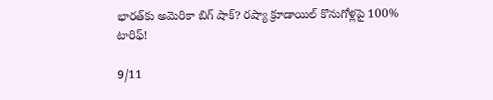భారత్‌కు అమెరికా బిగ్ షాక్? రష్యా క్రూడాయిల్ కొనుగోళ్లపై 100% టారిఫ్!

9/11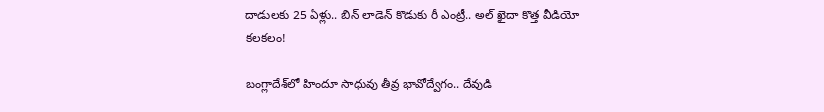దాడులకు 25 ఏళ్లు.. బిన్ లాడెన్ కొడుకు రీ ఎంట్రీ.. అల్ ఖైదా కొత్త వీడియో కలకలం!

బంగ్లాదేశ్‌లో హిందూ సాధువు తీవ్ర భావోద్వేగం.. దేవుడి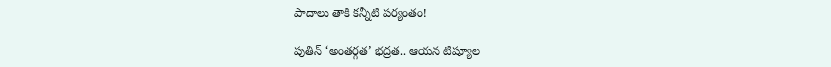పాదాలు తాకి కన్నీటి పర్యంతం!

పుతిన్ ‘అంతర్గత’ భద్రత.. ఆయన టిష్యూల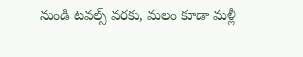నుండి టవల్స్ వరకు, మలం కూడా మళ్లీ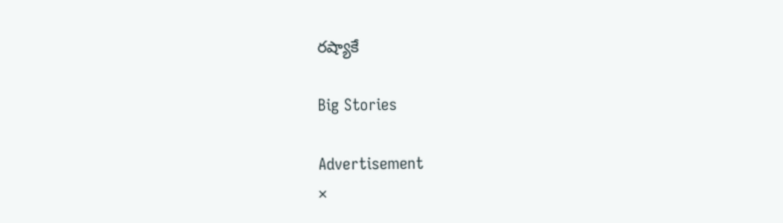రష్యాకే

Big Stories

Advertisement
×